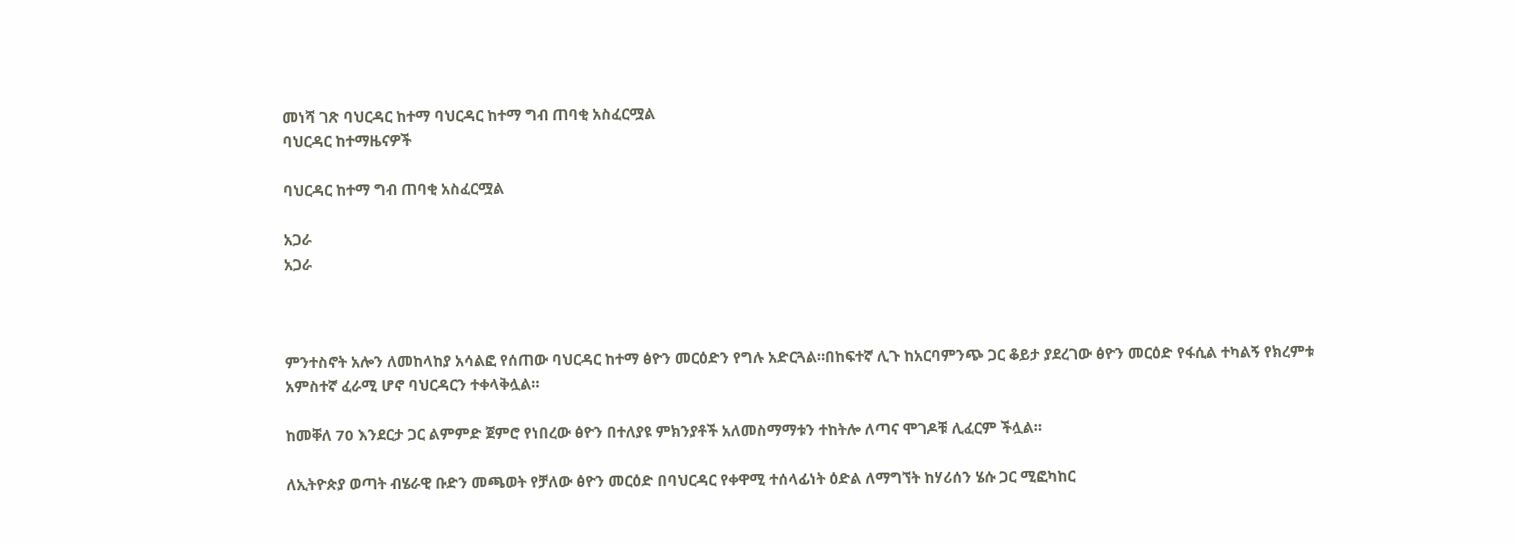መነሻ ገጽ ባህርዳር ከተማ ባህርዳር ከተማ ግብ ጠባቂ አስፈርሟል
ባህርዳር ከተማዜናዎች

ባህርዳር ከተማ ግብ ጠባቂ አስፈርሟል

አጋራ
አጋራ



ምንተስኖት አሎን ለመከላከያ አሳልፎ የሰጠው ባህርዳር ከተማ ፅዮን መርዕድን የግሉ አድርጓል።በከፍተኛ ሊጉ ከአርባምንጭ ጋር ቆይታ ያደረገው ፅዮን መርዕድ የፋሲል ተካልኝ የክረምቱ አምስተኛ ፈራሚ ሆኖ ባህርዳርን ተቀላቅሏል።

ከመቐለ 70 እንደርታ ጋር ልምምድ ጀምሮ የነበረው ፅዮን በተለያዩ ምክንያቶች አለመስማማቱን ተከትሎ ለጣና ሞገዶቹ ሊፈርም ችሏል።

ለኢትዮጵያ ወጣት ብሄራዊ ቡድን መጫወት የቻለው ፅዮን መርዕድ በባህርዳር የቀዋሚ ተሰላፊነት ዕድል ለማግኘት ከሃሪሰን ሄሱ ጋር ሚፎካከር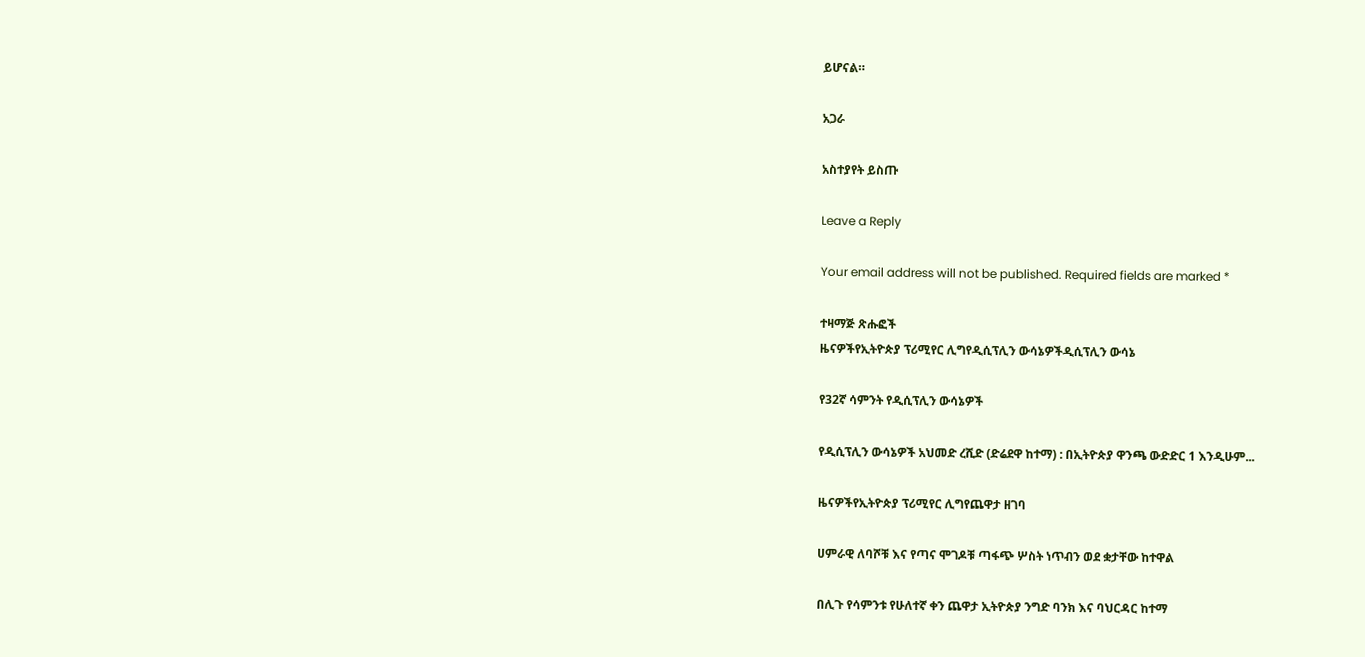ይሆናል።

አጋራ

አስተያየት ይስጡ

Leave a Reply

Your email address will not be published. Required fields are marked *

ተዛማጅ ጽሑፎች
ዜናዎችየኢትዮጵያ ፕሪሚየር ሊግየዲሲፕሊን ውሳኔዎችዲሲፕሊን ውሳኔ

የ32ኛ ሳምንት የዲሲፕሊን ውሳኔዎች

የዲሲፕሊን ውሳኔዎች አህመድ ረሺድ (ድሬደዋ ከተማ) : በኢትዮጵያ ዋንጫ ውድድር 1 እንዲሁም...

ዜናዎችየኢትዮጵያ ፕሪሚየር ሊግየጨዋታ ዘገባ

ሀምራዊ ለባሾቹ እና የጣና ሞገዶቹ ጣፋጭ ሦስት ነጥብን ወደ ቋታቸው ከተዋል

በሊጉ የሳምንቱ የሁለተኛ ቀን ጨዋታ ኢትዮጵያ ንግድ ባንክ እና ባህርዳር ከተማ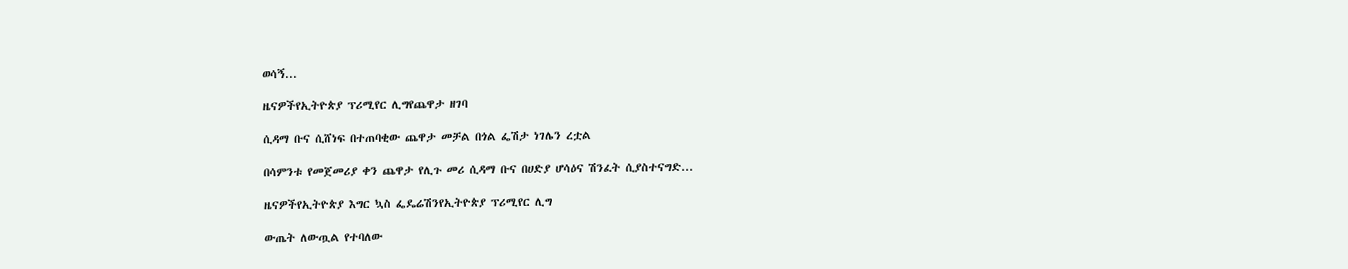ወሳኝ...

ዜናዎችየኢትዮጵያ ፕሪሚየር ሊግየጨዋታ ዘገባ

ሲዳማ ቡና ሲሸነፍ በተጠባቂው ጨዋታ መቻል በጎል ፌሽታ ነገሌን ረቷል

በሳምንቱ የመጀመሪያ ቀን ጨዋታ የሊጉ መሪ ሲዳማ ቡና በሀድያ ሆሳዕና ሽንፈት ሲያስተናግድ...

ዜናዎችየኢትዮጵያ እግር ኳስ ፌዴሬሽንየኢትዮጵያ ፕሪሚየር ሊግ

ውጤት ለውጧል የተባለው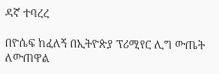ዳኛ ተባረረ

በዮሴፍ ከፈለኝ በኢትዮጵያ ፕሪሚየር ሊግ ውጤት ለውጠዋል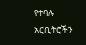የተባሉ አርቢትሮችን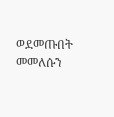ወደመጡበት መመለሱን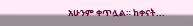አሁንም ቀጥሏል። ከቀናት...